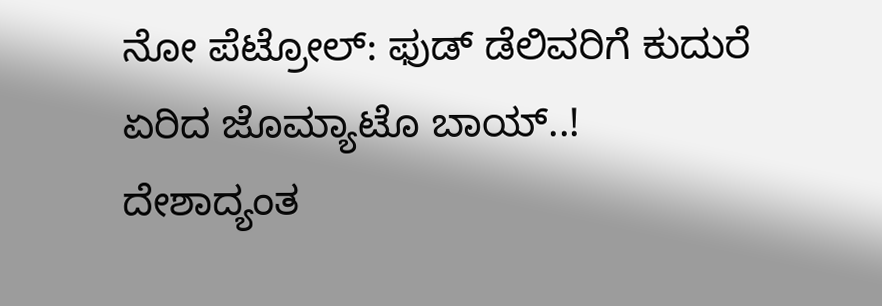ನೋ ಪೆಟ್ರೋಲ್: ಫುಡ್ ಡೆಲಿವರಿಗೆ ಕುದುರೆ ಏರಿದ ಜೊಮ್ಯಾಟೊ ಬಾಯ್..!
ದೇಶಾದ್ಯಂತ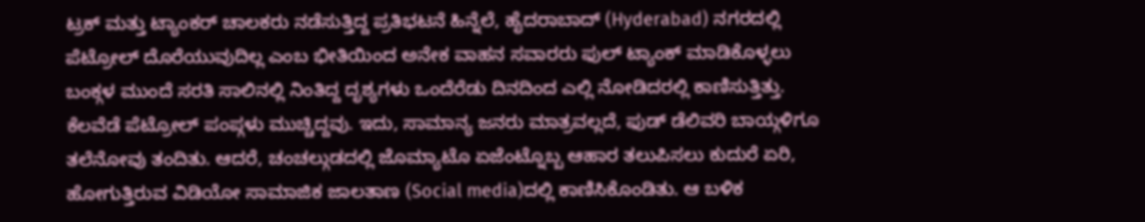ಟ್ರಕ್ ಮತ್ತು ಟ್ಯಾಂಕರ್ ಚಾಲಕರು ನಡೆಸುತ್ತಿದ್ದ ಪ್ರತಿಭಟನೆ ಹಿನ್ನೆಲೆ, ಹೈದರಾಬಾದ್ (Hyderabad) ನಗರದಲ್ಲಿ ಪೆಟ್ರೋಲ್ ದೊರೆಯುವುದಿಲ್ಲ ಎಂಬ ಭೀತಿಯಿಂದ ಅನೇಕ ವಾಹನ ಸವಾರರು ಫುಲ್ ಟ್ಯಾಂಕ್ ಮಾಡಿಕೊಳ್ಳಲು ಬಂಕ್ಗಳ ಮುಂದೆ ಸರತಿ ಸಾಲಿನಲ್ಲಿ ನಿಂತಿದ್ದ ದೃಶ್ಯಗಳು ಒಂದೆರೆಡು ದಿನದಿಂದ ಎಲ್ಲಿ ನೋಡಿದರಲ್ಲಿ ಕಾಣಿಸುತ್ತಿತ್ತು.
ಕೆಲವೆಡೆ ಪೆಟ್ರೋಲ್ ಪಂಪ್ಗಳು ಮುಚ್ಚಿದ್ದವು. ಇದು, ಸಾಮಾನ್ಯ ಜನರು ಮಾತ್ರವಲ್ಲದೆ, ಫುಡ್ ಡೆಲಿವರಿ ಬಾಯ್ಗಳಿಗೂ ತಲೆನೋವು ತಂದಿತು. ಆದರೆ, ಚಂಚಲ್ಗುಡದಲ್ಲಿ ಜೊಮ್ಯಾಟೊ ಏಜೆಂಟ್ನೊಬ್ಬ ಆಹಾರ ತಲುಪಿಸಲು ಕುದುರೆ ಏರಿ, ಹೋಗುತ್ತಿರುವ ವಿಡಿಯೋ ಸಾಮಾಜಿಕ ಜಾಲತಾಣ (Social media)ದಲ್ಲಿ ಕಾಣಿಸಿಕೊಂಡಿತು. ಆ ಬಳಿಕ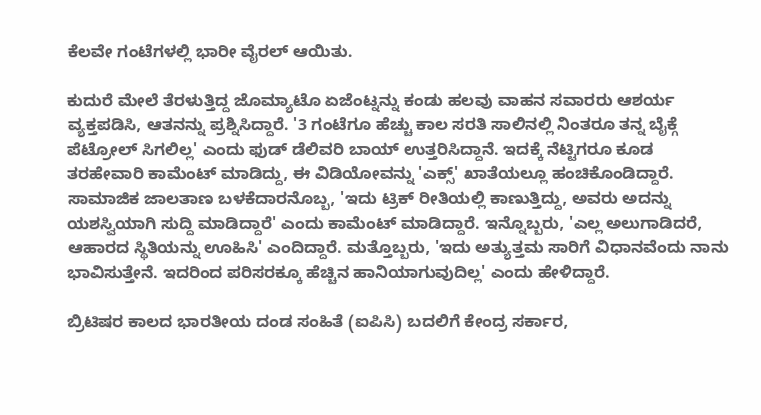ಕೆಲವೇ ಗಂಟೆಗಳಲ್ಲಿ ಭಾರೀ ವೈರಲ್ ಆಯಿತು.

ಕುದುರೆ ಮೇಲೆ ತೆರಳುತ್ತಿದ್ದ ಜೊಮ್ಯಾಟೊ ಏಜೆಂಟ್ನನ್ನು ಕಂಡು ಹಲವು ವಾಹನ ಸವಾರರು ಆಶರ್ಯ ವ್ಯಕ್ತಪಡಿಸಿ, ಆತನನ್ನು ಪ್ರಶ್ನಿಸಿದ್ದಾರೆ. '3 ಗಂಟೆಗೂ ಹೆಚ್ಚು ಕಾಲ ಸರತಿ ಸಾಲಿನಲ್ಲಿ ನಿಂತರೂ ತನ್ನ ಬೈಕ್ಗೆ ಪೆಟ್ರೋಲ್ ಸಿಗಲಿಲ್ಲ' ಎಂದು ಫುಡ್ ಡೆಲಿವರಿ ಬಾಯ್ ಉತ್ತರಿಸಿದ್ದಾನೆ. ಇದಕ್ಕೆ ನೆಟ್ಟಿಗರೂ ಕೂಡ ತರಹೇವಾರಿ ಕಾಮೆಂಟ್ ಮಾಡಿದ್ದು, ಈ ವಿಡಿಯೋವನ್ನು 'ಎಕ್ಸ್' ಖಾತೆಯಲ್ಲೂ ಹಂಚಿಕೊಂಡಿದ್ದಾರೆ.
ಸಾಮಾಜಿಕ ಜಾಲತಾಣ ಬಳಕೆದಾರನೊಬ್ಬ, 'ಇದು ಟ್ರಿಕ್ ರೀತಿಯಲ್ಲಿ ಕಾಣುತ್ತಿದ್ದು, ಅವರು ಅದನ್ನು ಯಶಸ್ವಿಯಾಗಿ ಸುದ್ದಿ ಮಾಡಿದ್ದಾರೆ' ಎಂದು ಕಾಮೆಂಟ್ ಮಾಡಿದ್ದಾರೆ. ಇನ್ನೊಬ್ಬರು, 'ಎಲ್ಲ ಅಲುಗಾಡಿದರೆ, ಆಹಾರದ ಸ್ಥಿತಿಯನ್ನು ಊಹಿಸಿ' ಎಂದಿದ್ದಾರೆ. ಮತ್ತೊಬ್ಬರು, 'ಇದು ಅತ್ಯುತ್ತಮ ಸಾರಿಗೆ ವಿಧಾನವೆಂದು ನಾನು ಭಾವಿಸುತ್ತೇನೆ. ಇದರಿಂದ ಪರಿಸರಕ್ಕೂ ಹೆಚ್ಚಿನ ಹಾನಿಯಾಗುವುದಿಲ್ಲ' ಎಂದು ಹೇಳಿದ್ದಾರೆ.

ಬ್ರಿಟಿಷರ ಕಾಲದ ಭಾರತೀಯ ದಂಡ ಸಂಹಿತೆ (ಐಪಿಸಿ) ಬದಲಿಗೆ ಕೇಂದ್ರ ಸರ್ಕಾರ,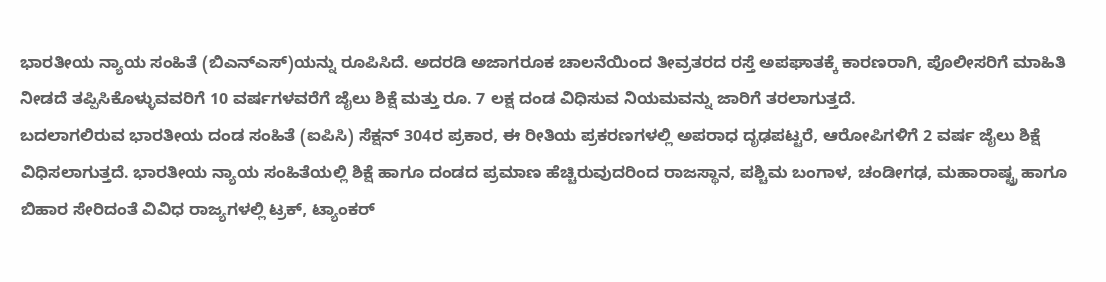ಭಾರತೀಯ ನ್ಯಾಯ ಸಂಹಿತೆ (ಬಿಎನ್ಎಸ್)ಯನ್ನು ರೂಪಿಸಿದೆ. ಅದರಡಿ ಅಜಾಗರೂಕ ಚಾಲನೆಯಿಂದ ತೀವ್ರತರದ ರಸ್ತೆ ಅಪಘಾತಕ್ಕೆ ಕಾರಣರಾಗಿ, ಪೊಲೀಸರಿಗೆ ಮಾಹಿತಿ ನೀಡದೆ ತಪ್ಪಿಸಿಕೊಳ್ಳುವವರಿಗೆ 10 ವರ್ಷಗಳವರೆಗೆ ಜೈಲು ಶಿಕ್ಷೆ ಮತ್ತು ರೂ. 7 ಲಕ್ಷ ದಂಡ ವಿಧಿಸುವ ನಿಯಮವನ್ನು ಜಾರಿಗೆ ತರಲಾಗುತ್ತದೆ.
ಬದಲಾಗಲಿರುವ ಭಾರತೀಯ ದಂಡ ಸಂಹಿತೆ (ಐಪಿಸಿ) ಸೆಕ್ಷನ್ 304ರ ಪ್ರಕಾರ, ಈ ರೀತಿಯ ಪ್ರಕರಣಗಳಲ್ಲಿ ಅಪರಾಧ ದೃಢಪಟ್ಟರೆ, ಆರೋಪಿಗಳಿಗೆ 2 ವರ್ಷ ಜೈಲು ಶಿಕ್ಷೆ ವಿಧಿಸಲಾಗುತ್ತದೆ. ಭಾರತೀಯ ನ್ಯಾಯ ಸಂಹಿತೆಯಲ್ಲಿ ಶಿಕ್ಷೆ ಹಾಗೂ ದಂಡದ ಪ್ರಮಾಣ ಹೆಚ್ಚಿರುವುದರಿಂದ ರಾಜಸ್ಥಾನ, ಪಶ್ಚಿಮ ಬಂಗಾಳ, ಚಂಡೀಗಢ, ಮಹಾರಾಷ್ಟ್ರ ಹಾಗೂ ಬಿಹಾರ ಸೇರಿದಂತೆ ವಿವಿಧ ರಾಜ್ಯಗಳಲ್ಲಿ ಟ್ರಕ್, ಟ್ಯಾಂಕರ್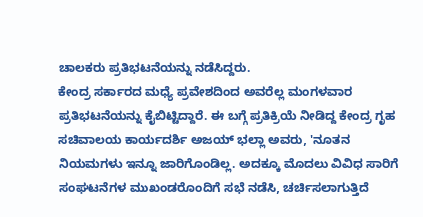ಚಾಲಕರು ಪ್ರತಿಭಟನೆಯನ್ನು ನಡೆಸಿದ್ದರು.
ಕೇಂದ್ರ ಸರ್ಕಾರದ ಮಧ್ಯೆ ಪ್ರವೇಶದಿಂದ ಅವರೆಲ್ಲ ಮಂಗಳವಾರ ಪ್ರತಿಭಟನೆಯನ್ನು ಕೈಬಿಟ್ಟಿದ್ದಾರೆ. ಈ ಬಗ್ಗೆ ಪ್ರತಿಕ್ರಿಯೆ ನೀಡಿದ್ದ ಕೇಂದ್ರ ಗೃಹ ಸಚಿವಾಲಯ ಕಾರ್ಯದರ್ಶಿ ಅಜಯ್ ಭಲ್ಲಾ ಅವರು, 'ನೂತನ ನಿಯಮಗಳು ಇನ್ನೂ ಜಾರಿಗೊಂಡಿಲ್ಲ. ಅದಕ್ಕೂ ಮೊದಲು ವಿವಿಧ ಸಾರಿಗೆ ಸಂಘಟನೆಗಳ ಮುಖಂಡರೊಂದಿಗೆ ಸಭೆ ನಡೆಸಿ, ಚರ್ಚಿಸಲಾಗುತ್ತಿದೆ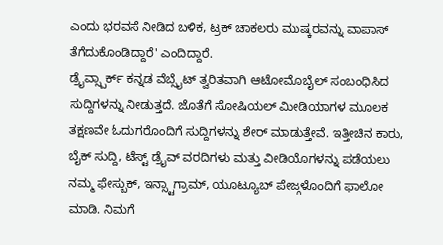ಎಂದು ಭರವಸೆ ನೀಡಿದ ಬಳಿಕ, ಟ್ರಕ್ ಚಾಕಲರು ಮುಷ್ಕರವನ್ನು ವಾಪಾಸ್ ತೆಗೆದುಕೊಂಡಿದ್ದಾರೆ' ಎಂದಿದ್ದಾರೆ.
ಡ್ರೈವ್ಸ್ಪಾರ್ಕ್ ಕನ್ನಡ ವೆಬ್ಸೈಟ್ ತ್ವರಿತವಾಗಿ ಆಟೋಮೊಬೈಲ್ ಸಂಬಂಧಿಸಿದ ಸುದ್ದಿಗಳನ್ನು ನೀಡುತ್ತದೆ. ಜೊತೆಗೆ ಸೋಷಿಯಲ್ ಮೀಡಿಯಾಗಳ ಮೂಲಕ ತಕ್ಷಣವೇ ಓದುಗರೊಂದಿಗೆ ಸುದ್ದಿಗಳನ್ನು ಶೇರ್ ಮಾಡುತ್ತೇವೆ. ಇತ್ತೀಚಿನ ಕಾರು, ಬೈಕ್ ಸುದ್ದಿ, ಟೆಸ್ಟ್ ಡ್ರೈವ್ ವರದಿಗಳು ಮತ್ತು ವೀಡಿಯೊಗಳನ್ನು ಪಡೆಯಲು ನಮ್ಮ ಫೇಸ್ಬುಕ್, ಇನ್ಸ್ಟಾಗ್ರಾಮ್, ಯೂಟ್ಯೂಬ್ ಪೇಜ್ಗಳೊಂದಿಗೆ ಫಾಲೋ ಮಾಡಿ. ನಿಮಗೆ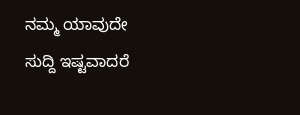ನಮ್ಮ ಯಾವುದೇ ಸುದ್ದಿ ಇಷ್ಟವಾದರೆ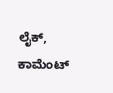ಲೈಕ್, ಕಾಮೆಂಟ್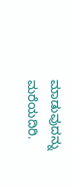ಮಾಡುವುದನ್ನು ಮರೆಯದಿರಿ.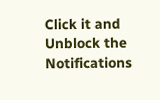Click it and Unblock the Notifications